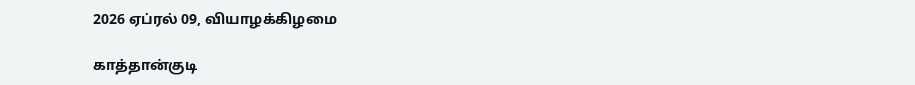2026 ஏப்ரல் 09, வியாழக்கிழமை

காத்தான்குடி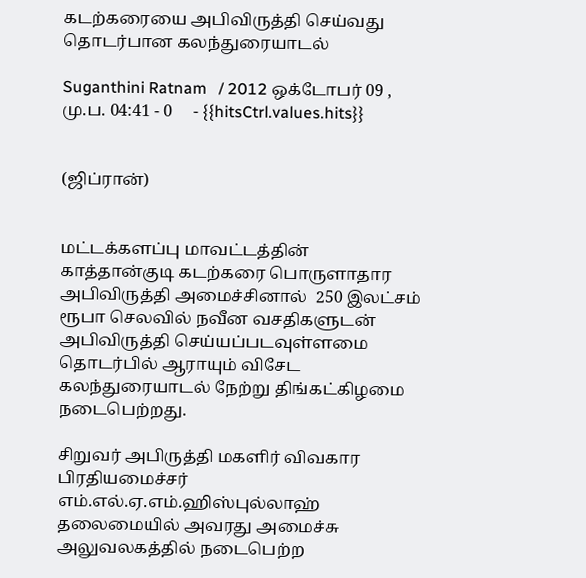கடற்கரையை அபிவிருத்தி செய்வது தொடர்பான கலந்துரையாடல்

Suganthini Ratnam   / 2012 ஒக்டோபர் 09 , மு.ப. 04:41 - 0     - {{hitsCtrl.values.hits}}


(ஜிப்ரான்)


மட்டக்களப்பு மாவட்டத்தின் காத்தான்குடி கடற்கரை பொருளாதார அபிவிருத்தி அமைச்சினால்  250 இலட்சம் ரூபா செலவில் நவீன வசதிகளுடன் அபிவிருத்தி செய்யப்படவுள்ளமை தொடர்பில் ஆராயும் விசேட கலந்துரையாடல் நேற்று திங்கட்கிழமை நடைபெற்றது.

சிறுவர் அபிருத்தி மகளிர் விவகார பிரதியமைச்சர் எம்.எல்.ஏ.எம்.ஹிஸ்புல்லாஹ் தலைமையில் அவரது அமைச்சு அலுவலகத்தில் நடைபெற்ற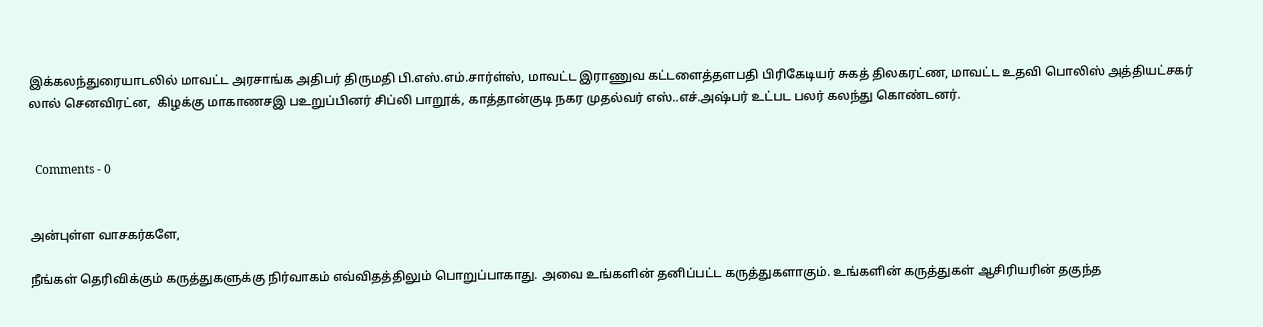இக்கலந்துரையாடலில் மாவட்ட அரசாங்க அதிபர் திருமதி பி.எஸ்.எம்.சார்ள்ஸ், மாவட்ட இராணுவ கட்டளைத்தளபதி பிரிகேடியர் சுகத் திலகரட்ண, மாவட்ட உதவி பொலிஸ் அத்தியட்சகர் லால் செனவிரட்ன,  கிழக்கு மாகாணசஇ பஉறுப்பினர் சிப்லி பாறூக், காத்தான்குடி நகர முதல்வர் எஸ்..எச்.அஷ்பர் உட்பட பலர் கலந்து கொண்டனர்.


  Comments - 0


அன்புள்ள வாசகர்களே,

நீங்கள் தெரிவிக்கும் கருத்துகளுக்கு நிர்வாகம் எவ்விதத்திலும் பொறுப்பாகாது. அவை உங்களின் தனிப்பட்ட கருத்துகளாகும். உங்களின் கருத்துகள் ஆசிரியரின் தகுந்த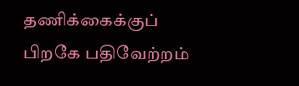தணிக்கைக்குப் பிறகே பதிவேற்றம்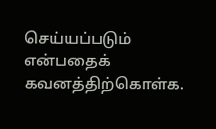செய்யப்படும் என்பதைக் கவனத்திற்கொள்க.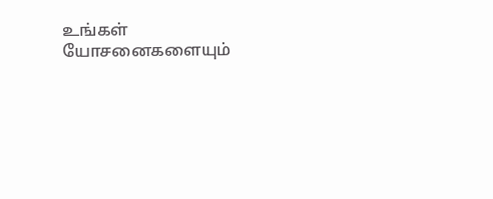உங்கள் யோசனைகளையும்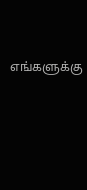எங்களுக்கு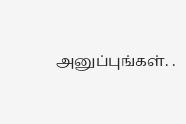அனுப்புங்கள். .